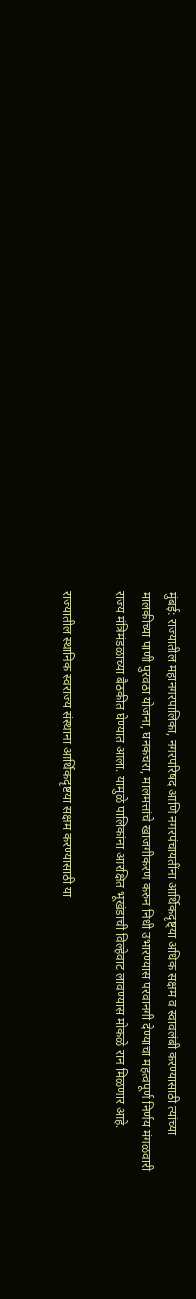मुंबई: राज्यातील महानगरपालिका, नगरपरिषद आणि नगरपंचायतींना आर्थिकदृष्ट्या अधिक सक्षम व स्वावलंबी करण्यासाठी त्यांच्या मालकीच्या पाणी पुरवठा योजना, घनकचरा, मालमत्तांचे खाजगीकरण करुन निधी उभारण्यास परवानगी देण्याचा महत्वपूर्ण निर्णय मंगळवारी राज्य मंत्रिमंडळाच्या बैठकीत घेण्यात आला. यामुळे पालिकांना आरक्षित भूखंडाची विल्हेवाट लावण्यास मोकळे रान मिळणार आहे.

राज्यातील स्थानिक स्वराज्य संस्थाना आर्थिकदृष्टया सक्षम करण्यासाठी या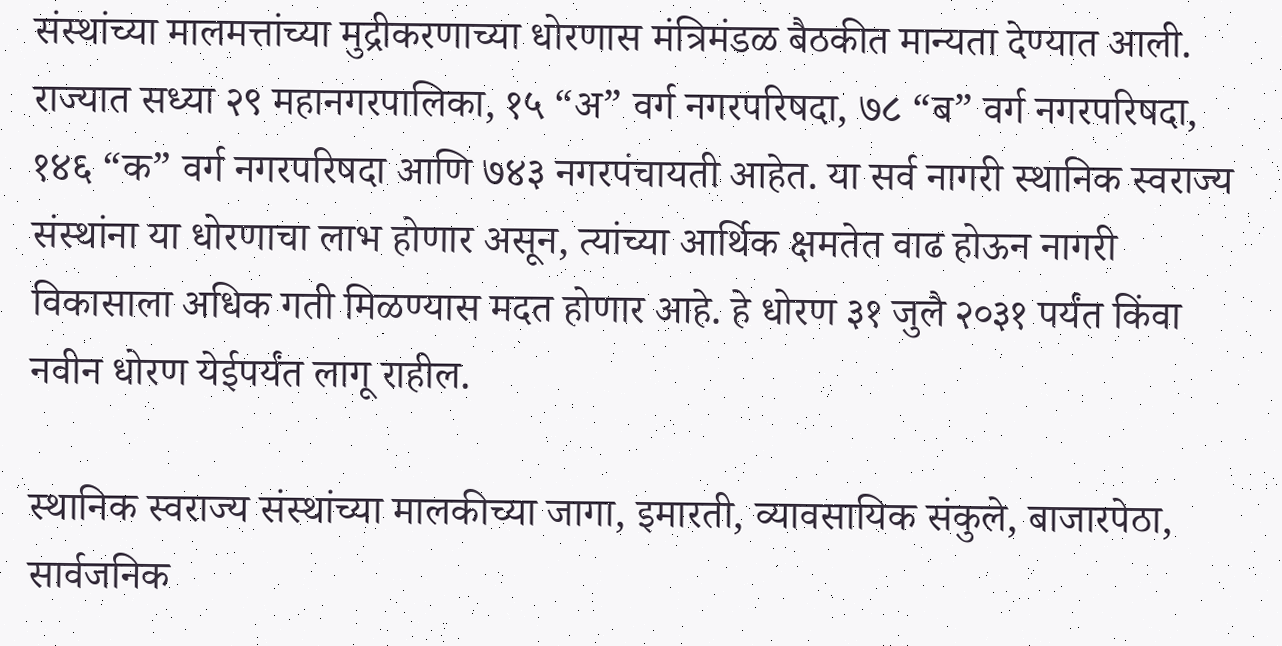संस्थांच्या मालमत्तांच्या मुद्रीकरणाच्या धोरणास मंत्रिमंडळ बैठकीत मान्यता देण्यात आली. राज्यात सध्या २९ महानगरपालिका, १५ “अ” वर्ग नगरपरिषदा, ७८ “ब” वर्ग नगरपरिषदा, १४६ “क” वर्ग नगरपरिषदा आणि ७४३ नगरपंचायती आहेत. या सर्व नागरी स्थानिक स्वराज्य संस्थांना या धोरणाचा लाभ होणार असून, त्यांच्या आर्थिक क्षमतेत वाढ होऊन नागरी विकासाला अधिक गती मिळण्यास मदत होणार आहे. हे धोरण ३१ जुलै २०३१ पर्यंत किंवा नवीन धोरण येईपर्यंत लागू राहील.

स्थानिक स्वराज्य संस्थांच्या मालकीच्या जागा, इमारती, व्यावसायिक संकुले, बाजारपेठा, सार्वजनिक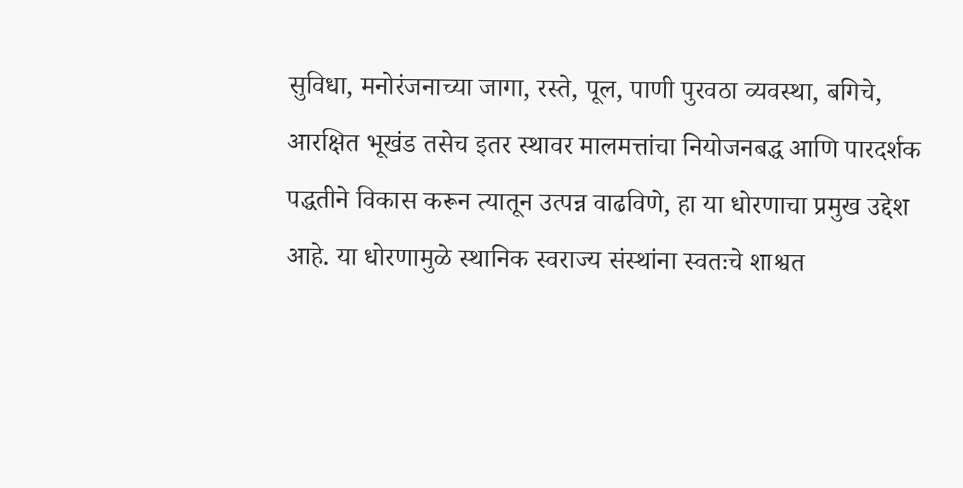सुविधा, मनोरंजनाच्या जागा, रस्ते, पूल, पाणी पुरवठा व्यवस्था, बगिचे, आरक्षित भूखंड तसेच इतर स्थावर मालमत्तांचा नियोजनबद्ध आणि पारदर्शक पद्धतीने विकास करून त्यातून उत्पन्न वाढविणे, हा या धोरणाचा प्रमुख उद्देश आहे. या धोरणामुळे स्थानिक स्वराज्य संस्थांना स्वतःचे शाश्वत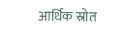आर्थिक स्रोत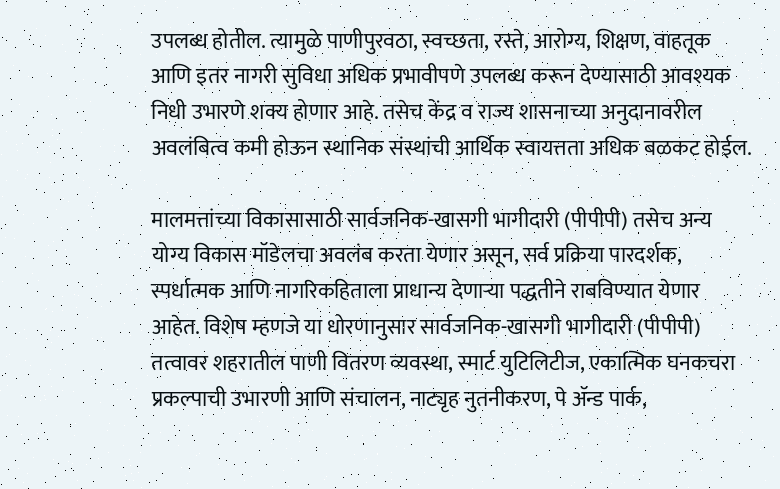उपलब्ध होतील. त्यामुळे पाणीपुरवठा, स्वच्छता, रस्ते, आरोग्य, शिक्षण, वाहतूक आणि इतर नागरी सुविधा अधिक प्रभावीपणे उपलब्ध करून देण्यासाठी आवश्यक निधी उभारणे शक्य होणार आहे. तसेच केंद्र व राज्य शासनाच्या अनुदानावरील अवलंबित्व कमी होऊन स्थानिक संस्थांची आर्थिक स्वायत्तता अधिक बळकट होईल.

मालमत्तांच्या विकासासाठी सार्वजनिक-खासगी भागीदारी (पीपीपी) तसेच अन्य योग्य विकास मॉडेलचा अवलंब करता येणार असून, सर्व प्रक्रिया पारदर्शक, स्पर्धात्मक आणि नागरिकहिताला प्राधान्य देणाऱ्या पद्धतीने राबविण्यात येणार आहेत. विशेष म्हणजे या धोरणानुसार सार्वजनिक-खासगी भागीदारी (पीपीपी) तत्वावर शहरातील पाणी वितरण व्यवस्था, स्मार्ट युटिलिटीज, एकात्मिक घनकचरा प्रकल्पाची उभारणी आणि संचालन, नाट्यृह नुतनीकरण, पे ॲन्ड पार्क,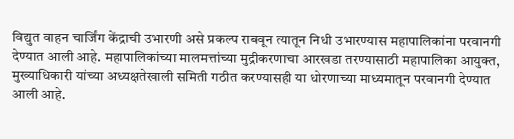विद्युत वाहन चार्जिंग केंद्राची उभारणी असे प्रकल्प राबवून त्यातून निधी उभारण्यास महापालिकांना परवानगी देण्यात आली आहे. महापालिकांच्या मालमत्तांच्या मुद्रीकरणाचा आरखडा तरण्यासाठी महापालिका आयुक्त, मुख्याधिकारी यांच्या अध्यक्षतेखाली समिती गठीत करण्यासही या धोरणाच्या माध्यमातून परवानगी देण्यात आली आहे.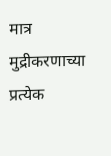मात्र मुद्रीकरणाच्या प्रत्येक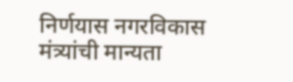निर्णयास नगरविकास मंत्र्यांची मान्यता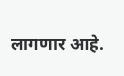लागणार आहे.